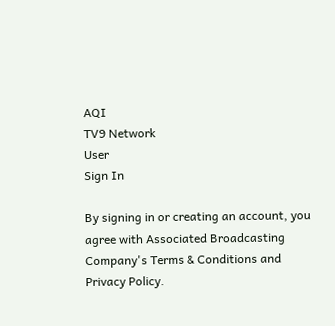AQI
TV9 Network
User
Sign In

By signing in or creating an account, you agree with Associated Broadcasting Company's Terms & Conditions and Privacy Policy.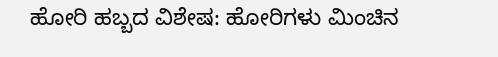ಹೋರಿ ಹಬ್ಬದ ವಿಶೇಷ: ಹೋರಿಗಳು ಮಿಂಚಿನ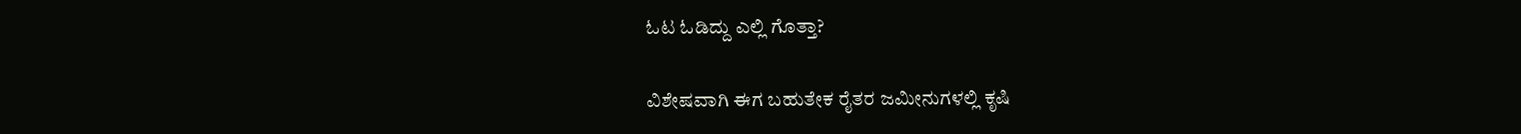ಓಟ ಓಡಿದ್ದು ಎಲ್ಲಿ ಗೊತ್ತಾ?

ವಿಶೇಷವಾಗಿ ಈಗ ಬಹುತೇಕ ರೈತರ ಜಮೀನುಗಳಲ್ಲಿ ಕೃಷಿ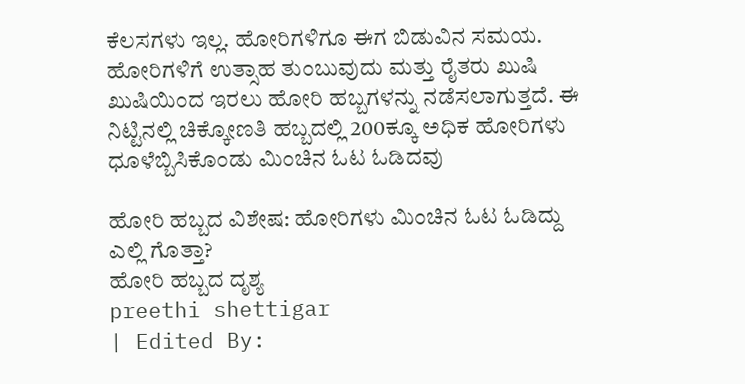ಕೆಲಸಗಳು ಇಲ್ಲ. ಹೋರಿಗಳಿಗೂ ಈಗ ಬಿಡುವಿನ ಸಮಯ. ಹೋರಿಗಳಿಗೆ ಉತ್ಸಾಹ ತುಂಬುವುದು ಮತ್ತು ರೈತರು ಖುಷಿ ಖುಷಿಯಿಂದ ಇರಲು ಹೋರಿ ಹಬ್ಬಗಳನ್ನು ನಡೆಸಲಾಗುತ್ತದೆ. ಈ ನಿಟ್ಟಿನಲ್ಲಿ ಚಿಕ್ಕೋಣತಿ ಹಬ್ಬದಲ್ಲಿ 200ಕ್ಕೂ ಅಧಿಕ‌ ಹೋರಿಗಳು ಧೂಳೆಬ್ಬಿಸಿಕೊಂಡು ಮಿಂಚಿನ ಓಟ‌ ಓಡಿದವು

ಹೋರಿ ಹಬ್ಬದ ವಿಶೇಷ: ಹೋರಿಗಳು ಮಿಂಚಿನ ಓಟ ಓಡಿದ್ದು ಎಲ್ಲಿ ಗೊತ್ತಾ?
ಹೋರಿ ಹಬ್ಬದ ದೃಶ್ಯ
preethi shettigar
| Edited By: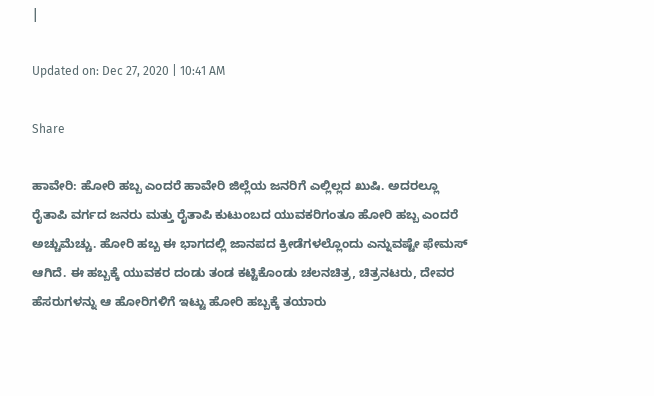|

Updated on: Dec 27, 2020 | 10:41 AM

Share

ಹಾವೇರಿ: ಹೋರಿ ಹಬ್ಬ ಎಂದರೆ ಹಾವೇರಿ ಜಿಲ್ಲೆಯ ಜನರಿಗೆ ಎಲ್ಲಿಲ್ಲದ ಖುಷಿ. ಅದರಲ್ಲೂ ರೈತಾಪಿ ವರ್ಗದ ಜನರು ಮತ್ತು ರೈತಾಪಿ ಕುಟುಂಬದ ಯುವಕರಿಗಂತೂ ಹೋರಿ ಹಬ್ಬ ಎಂದರೆ ಅಚ್ಚುಮೆಚ್ಚು. ಹೋರಿ ಹಬ್ಬ ಈ ಭಾಗದಲ್ಲಿ ಜಾನಪದ‌ ಕ್ರೀಡೆಗಳಲ್ಲೊಂದು ಎನ್ನುವಷ್ಟೇ ಫೇಮಸ್ ಆಗಿದೆ. ಈ ಹಬ್ಬಕ್ಕೆ ಯುವಕರ ದಂಡು ತಂಡ ಕಟ್ಟಿಕೊಂಡು ಚಲನಚಿತ್ರ, ಚಿತ್ರನಟರು, ದೇವರ ಹೆಸರುಗಳನ್ನು ಆ ಹೋರಿಗಳಿಗೆ ಇಟ್ಟು ಹೋರಿ ಹಬ್ಬಕ್ಕೆ ತಯಾರು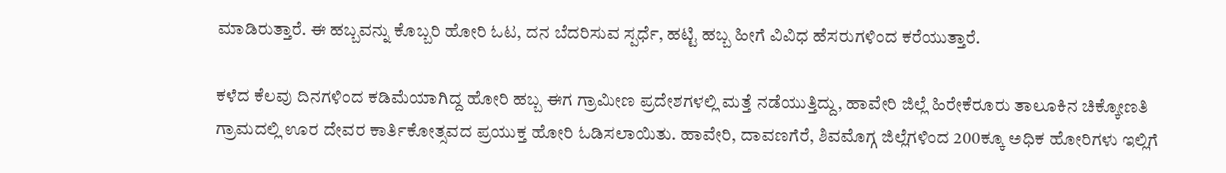ಮಾಡಿರುತ್ತಾರೆ. ಈ ಹಬ್ಬವನ್ನು ಕೊಬ್ಬರಿ ಹೋರಿ ಓಟ, ದನ ಬೆದರಿಸುವ ಸ್ಪರ್ಧೆ, ಹಟ್ಟಿ ಹಬ್ಬ ಹೀಗೆ ವಿವಿಧ ಹೆಸರುಗಳಿಂದ ಕರೆಯುತ್ತಾರೆ.

ಕಳೆದ‌ ಕೆಲವು ದಿನಗಳಿಂದ ಕಡಿಮೆಯಾಗಿದ್ದ ಹೋರಿ ಹಬ್ಬ ಈಗ ಗ್ರಾಮೀಣ ಪ್ರದೇಶಗಳಲ್ಲಿ ಮತ್ತೆ ನಡೆಯುತ್ತಿದ್ದು, ಹಾವೇರಿ ಜಿಲ್ಲೆ ಹಿರೇಕೆರೂರು ತಾಲೂಕಿನ ಚಿಕ್ಕೋಣತಿ ಗ್ರಾಮದಲ್ಲಿ ಊರ ದೇವರ ಕಾರ್ತಿಕೋತ್ಸವದ ಪ್ರಯುಕ್ತ ಹೋರಿ ಓಡಿಸಲಾಯಿತು. ಹಾವೇರಿ, ದಾವಣಗೆರೆ, ಶಿವಮೊಗ್ಗ ಜಿಲ್ಲೆಗಳಿಂದ 200ಕ್ಕೂ ಅಧಿಕ‌ ಹೋರಿಗಳು ಇಲ್ಲಿಗೆ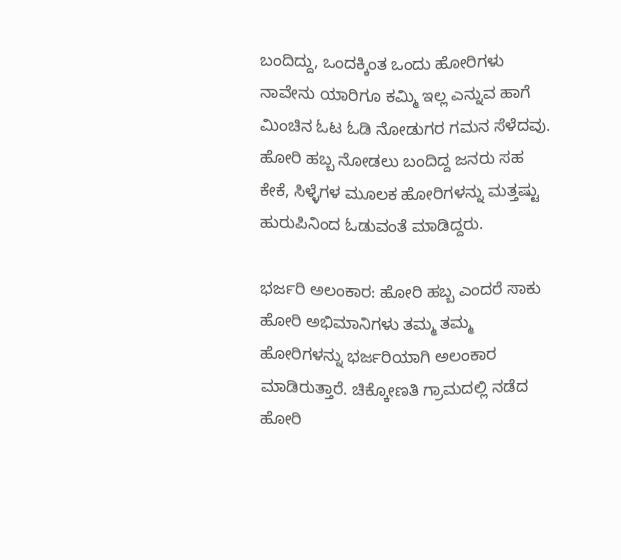ಬಂದಿದ್ದು, ಒಂದಕ್ಕಿಂತ ಒಂದು ಹೋರಿಗಳು ನಾವೇನು ಯಾರಿಗೂ ಕಮ್ಮಿ‌ ಇಲ್ಲ ಎನ್ನುವ ಹಾಗೆ ಮಿಂಚಿನ ಓಟ ಓಡಿ ನೋಡುಗರ ಗಮನ‌ ಸೆಳೆದವು. ಹೋರಿ ಹಬ್ಬ ನೋಡಲು ಬಂದಿದ್ದ ಜನರು ಸಹ ಕೇಕೆ, ಸಿಳ್ಳೆಗಳ‌ ಮೂಲಕ ಹೋರಿಗಳನ್ನು ಮತ್ತಷ್ಟು ಹುರುಪಿನಿಂದ ಓಡುವಂತೆ ಮಾಡಿದ್ದರು.

ಭರ್ಜರಿ ಅಲಂಕಾರ: ಹೋರಿ ಹಬ್ಬ ಎಂದರೆ ಸಾಕು ಹೋರಿ ಅಭಿಮಾನಿಗಳು ತಮ್ಮ ತಮ್ಮ ಹೋರಿಗಳನ್ನು ಭರ್ಜರಿಯಾಗಿ ಅಲಂಕಾರ ಮಾಡಿರುತ್ತಾರೆ. ಚಿಕ್ಕೋಣತಿ ಗ್ರಾಮದಲ್ಲಿ ನಡೆದ ಹೋರಿ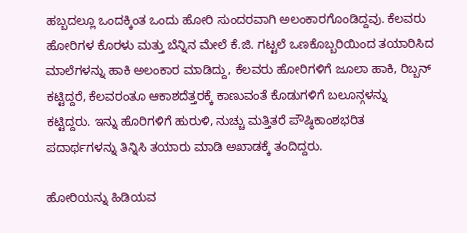ಹಬ್ಬದಲ್ಲೂ ಒಂದಕ್ಕಿಂತ ಒಂದು ಹೋರಿ ಸುಂದರವಾಗಿ ಅಲಂಕಾರಗೊಂಡಿದ್ದವು. ಕೆಲವರು ಹೋರಿಗಳ ಕೊರಳು ಮತ್ತು ಬೆನ್ನಿನ ಮೇಲೆ‌‌ ಕೆ.ಜಿ. ಗಟ್ಟಲೆ ಒಣಕೊಬ್ಬರಿಯಿಂದ ತಯಾರಿಸಿದ‌ ಮಾಲೆಗಳನ್ನು ಹಾಕಿ ಅಲಂಕಾರ ಮಾಡಿದ್ದು, ಕೆಲವರು ಹೋರಿಗಳಿಗೆ ಜೂಲಾ ಹಾಕಿ, ರಿಬ್ಬನ್‌ ಕಟ್ಟಿದ್ದರೆ, ಕೆಲವರಂತೂ ಆಕಾಶದೆತ್ತರಕ್ಕೆ ಕಾಣುವಂತೆ ಕೊಡುಗಳಿಗೆ ಬಲೂನ್ಗಳನ್ನು ಕಟ್ಟಿದ್ದರು. ಇನ್ನು ಹೊರಿಗಳಿಗೆ ಹುರುಳಿ, ನುಚ್ಚು ಮತ್ತಿತರೆ ಪೌಷ್ಠಿಕಾಂಶಭರಿತ ಪದಾರ್ಥಗಳನ್ನು ತಿನ್ನಿಸಿ ತಯಾರು ಮಾಡಿ ಅಖಾಡಕ್ಕೆ ತಂದಿದ್ದರು.

ಹೋರಿಯನ್ನು ಹಿಡಿಯವ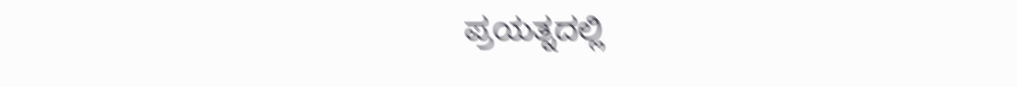ಪ್ರಯತ್ನದಲ್ಲಿ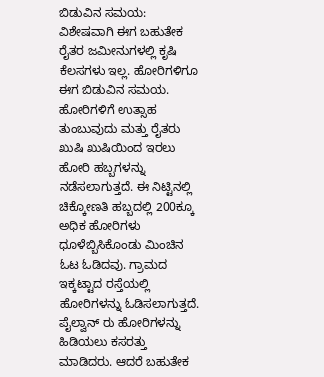ಬಿಡುವಿನ ಸಮಯ: ವಿಶೇಷವಾಗಿ ಈಗ ಬಹುತೇಕ ರೈತರ ಜಮೀನುಗಳಲ್ಲಿ ಕೃಷಿ ಕೆಲಸಗಳು ಇಲ್ಲ. ಹೋರಿಗಳಿಗೂ ಈಗ ಬಿಡುವಿನ ಸಮಯ. ಹೋರಿಗಳಿಗೆ ಉತ್ಸಾಹ ತುಂಬುವುದು ಮತ್ತು ರೈತರು ಖುಷಿ ಖುಷಿಯಿಂದ ಇರಲು ಹೋರಿ ಹಬ್ಬಗಳನ್ನು ನಡೆಸಲಾಗುತ್ತದೆ. ಈ ನಿಟ್ಟಿನಲ್ಲಿ ಚಿಕ್ಕೋಣತಿ ಹಬ್ಬದಲ್ಲಿ 200ಕ್ಕೂ ಅಧಿಕ‌ ಹೋರಿಗಳು ಧೂಳೆಬ್ಬಿಸಿಕೊಂಡು ಮಿಂಚಿನ ಓಟ‌ ಓಡಿದವು. ಗ್ರಾಮದ ಇಕ್ಕಟ್ಟಾದ ರಸ್ತೆಯಲ್ಲಿ ಹೋರಿಗಳನ್ನು ಓಡಿಸಲಾಗುತ್ತದೆ. ಪೈಲ್ವಾನ್ ರು ಹೋರಿಗಳನ್ನು ಹಿಡಿಯಲು ಕಸರತ್ತು ಮಾಡಿದರು. ಆದರೆ ಬಹುತೇಕ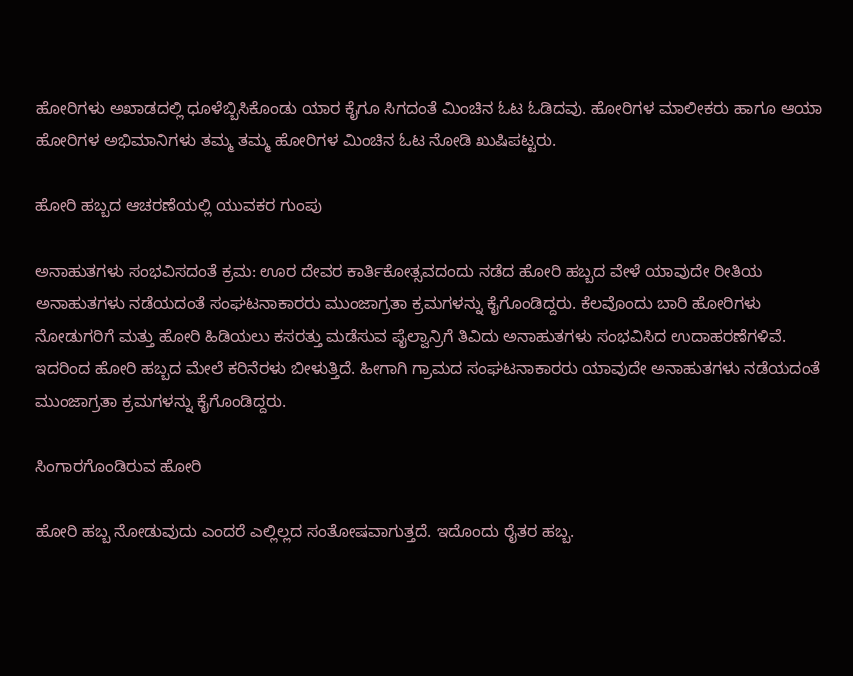ಹೋರಿಗಳು ಅಖಾಡದಲ್ಲಿ ಧೂಳೆಬ್ಬಿಸಿಕೊಂಡು ಯಾರ ಕೈಗೂ ಸಿಗದಂತೆ ಮಿಂಚಿನ ಓಟ‌ ಓಡಿದವು. ಹೋರಿಗಳ ಮಾಲೀಕರು ಹಾಗೂ ಆಯಾ ಹೋರಿಗಳ ಅಭಿಮಾನಿಗಳು ತಮ್ಮ ತಮ್ಮ ಹೋರಿಗಳ ಮಿಂಚಿನ ಓಟ ನೋಡಿ ಖುಷಿಪಟ್ಟರು.

ಹೋರಿ ಹಬ್ಬದ ಆಚರಣೆಯಲ್ಲಿ ಯುವಕರ ಗುಂಪು

ಅನಾಹುತಗಳು ಸಂಭವಿಸದಂತೆ ಕ್ರಮ: ಊರ ದೇವರ ಕಾರ್ತಿಕೋತ್ಸವದಂದು ನಡೆದ ಹೋರಿ ಹಬ್ಬದ ವೇಳೆ ಯಾವುದೇ ರೀತಿಯ ಅನಾಹುತಗಳು ನಡೆಯದಂತೆ ಸಂಘಟನಾಕಾರರು ಮುಂಜಾಗ್ರತಾ ಕ್ರಮಗಳನ್ನು ಕೈಗೊಂಡಿದ್ದರು. ಕೆಲವೊಂದು ಬಾರಿ ಹೋರಿಗಳು ನೋಡುಗರಿಗೆ ಮತ್ತು ಹೋರಿ ಹಿಡಿಯಲು ಕಸರತ್ತು ಮಡೆಸುವ ಪೈಲ್ವಾನ್ರಿಗೆ ತಿವಿದು ಅನಾಹುತಗಳು ಸಂಭವಿಸಿದ ಉದಾಹರಣೆಗಳಿವೆ. ಇದರಿಂದ ಹೋರಿ ಹಬ್ಬದ ಮೇಲೆ ಕರಿನೆರಳು ಬೀಳುತ್ತಿದೆ. ಹೀಗಾಗಿ ಗ್ರಾಮದ ಸಂಘಟನಾಕಾರರು ಯಾವುದೇ ಅನಾಹುತಗಳು ನಡೆಯದಂತೆ ಮುಂಜಾಗ್ರತಾ ಕ್ರಮಗಳನ್ನು ಕೈಗೊಂಡಿದ್ದರು.

ಸಿಂಗಾರಗೊಂಡಿರುವ ಹೋರಿ

ಹೋರಿ ಹಬ್ಬ ನೋಡುವುದು ಎಂದರೆ ಎಲ್ಲಿಲ್ಲದ ಸಂತೋಷವಾಗುತ್ತದೆ. ಇದೊಂದು ರೈತರ ಹಬ್ಬ.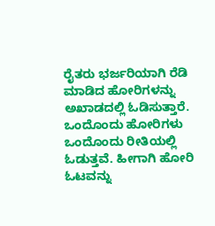ರೈತರು ಭರ್ಜರಿಯಾಗಿ ರೆಡಿ ಮಾಡಿದ ಹೋರಿಗಳನ್ನು ಅಖಾಡದಲ್ಲಿ ಓಡಿಸುತ್ತಾರೆ. ಒಂದೊಂದು ಹೋರಿಗಳು ಒಂದೊಂದು ರೀತಿಯಲ್ಲಿ ಓಡುತ್ತವೆ. ಹೀಗಾಗಿ ಹೋರಿ ಓಟವನ್ನು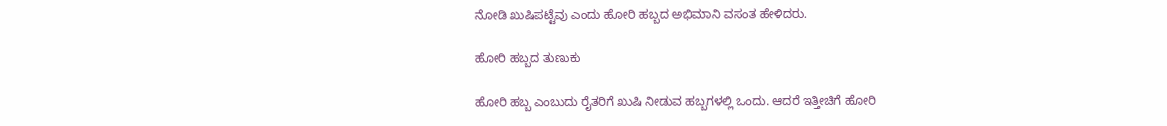ನೋಡಿ ಖುಷಿಪಟ್ಟೆವು ಎಂದು ಹೋರಿ ಹಬ್ಬದ ಅಭಿಮಾನಿ ವಸಂತ ಹೇಳಿದರು.

ಹೋರಿ ಹಬ್ಬದ ತುಣುಕು

ಹೋರಿ ಹಬ್ಬ ಎಂಬುದು ರೈತರಿಗೆ ಖುಷಿ ನೀಡುವ ಹಬ್ಬಗಳಲ್ಲಿ ಒಂದು. ಆದರೆ ಇತ್ತೀಚಿಗೆ ಹೋರಿ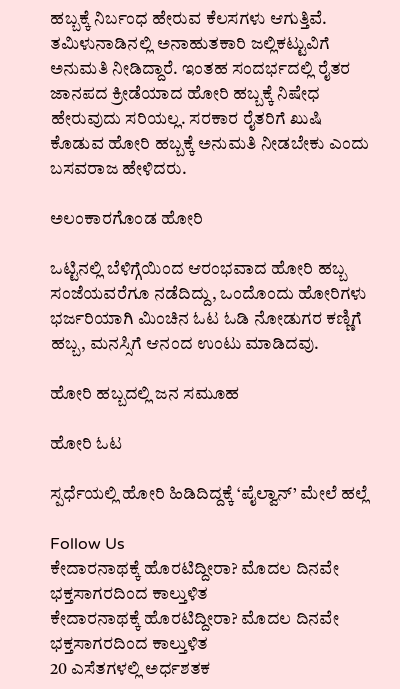ಹಬ್ಬಕ್ಕೆ ನಿರ್ಬಂಧ ಹೇರುವ ಕೆಲಸಗಳು ಆಗುತ್ತಿವೆ. ತಮಿಳುನಾಡಿನಲ್ಲಿ ಅನಾಹುತಕಾರಿ ಜಲ್ಲಿಕಟ್ಟುವಿಗೆ ಅನುಮತಿ ನೀಡಿದ್ದಾರೆ. ಇಂತಹ ಸಂದರ್ಭದಲ್ಲಿ ರೈತರ ಜಾನಪದ‌‌ ಕ್ರೀಡೆಯಾದ ಹೋರಿ ಹಬ್ಬಕ್ಕೆ‌ ನಿಷೇಧ ಹೇರುವುದು ಸರಿಯಲ್ಲ. ಸರಕಾರ ರೈತರಿಗೆ ಖುಷಿ ಕೊಡುವ ಹೋರಿ ಹಬ್ಬಕ್ಕೆ ಅನುಮತಿ ನೀಡಬೇಕು ಎಂದು ಬಸವರಾಜ ಹೇಳಿದರು.

ಅಲಂಕಾರಗೊಂಡ ಹೋರಿ

ಒಟ್ಟಿನಲ್ಲಿ ಬೆಳಿಗ್ಗೆಯಿಂದ ಆರಂಭವಾದ ಹೋರಿ ಹಬ್ಬ ಸಂಜೆಯವರೆಗೂ ನಡೆದಿದ್ದು, ಒಂದೊಂದು ಹೋರಿಗಳು ಭರ್ಜರಿಯಾಗಿ ಮಿಂಚಿನ ಓಟ ಓಡಿ ನೋಡುಗರ ಕಣ್ಣಿಗೆ ಹಬ್ಬ, ಮನಸ್ಸಿಗೆ ಆನಂದ ಉಂಟು ಮಾಡಿದವು.

ಹೋರಿ ಹಬ್ಬದಲ್ಲಿ ಜನ ಸಮೂಹ

ಹೋರಿ ಓಟ

ಸ್ಪರ್ಧೆಯಲ್ಲಿ ಹೋರಿ ಹಿಡಿದಿದ್ದಕ್ಕೆ ‘ಪೈಲ್ವಾನ್’ ಮೇಲೆ ಹಲ್ಲೆ

Follow Us
ಕೇದಾರನಾಥಕ್ಕೆ ಹೊರಟಿದ್ದೀರಾ? ಮೊದಲ ದಿನವೇ ಭಕ್ತಸಾಗರದಿಂದ ಕಾಲ್ತುಳಿತ
ಕೇದಾರನಾಥಕ್ಕೆ ಹೊರಟಿದ್ದೀರಾ? ಮೊದಲ ದಿನವೇ ಭಕ್ತಸಾಗರದಿಂದ ಕಾಲ್ತುಳಿತ
20 ಎಸೆತಗಳಲ್ಲಿ ಅರ್ಧಶತಕ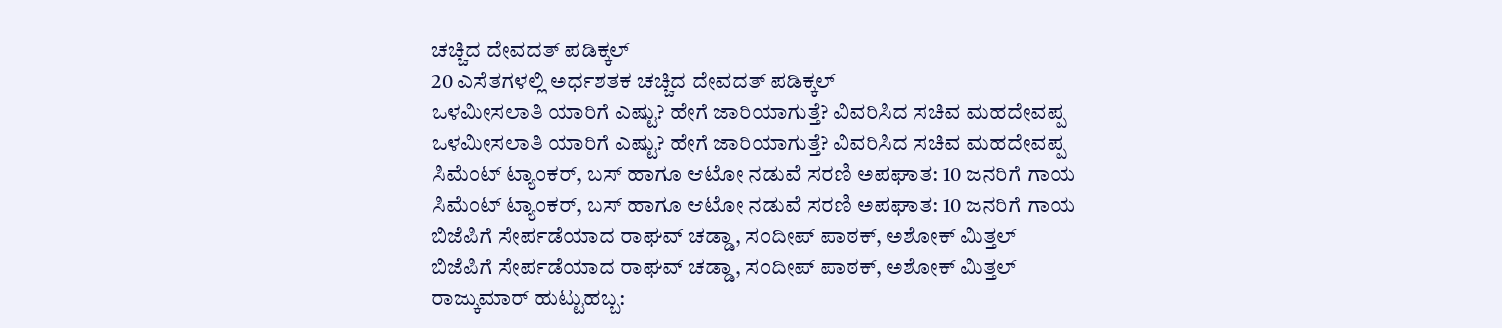ಚಚ್ಚಿದ ದೇವದತ್ ಪಡಿಕ್ಕಲ್
20 ಎಸೆತಗಳಲ್ಲಿ ಅರ್ಧಶತಕ ಚಚ್ಚಿದ ದೇವದತ್ ಪಡಿಕ್ಕಲ್
ಒಳಮೀಸಲಾತಿ ಯಾರಿಗೆ ಎಷ್ಟು? ಹೇಗೆ ಜಾರಿಯಾಗುತ್ತೆ? ವಿವರಿಸಿದ ಸಚಿವ ಮಹದೇವಪ್ಪ
ಒಳಮೀಸಲಾತಿ ಯಾರಿಗೆ ಎಷ್ಟು? ಹೇಗೆ ಜಾರಿಯಾಗುತ್ತೆ? ವಿವರಿಸಿದ ಸಚಿವ ಮಹದೇವಪ್ಪ
ಸಿಮೆಂಟ್ ಟ್ಯಾಂಕರ್, ಬಸ್ ಹಾಗೂ ಆಟೋ ನಡುವೆ ಸರಣಿ ಅಪಘಾತ: 10 ಜನರಿಗೆ ಗಾಯ
ಸಿಮೆಂಟ್ ಟ್ಯಾಂಕರ್, ಬಸ್ ಹಾಗೂ ಆಟೋ ನಡುವೆ ಸರಣಿ ಅಪಘಾತ: 10 ಜನರಿಗೆ ಗಾಯ
ಬಿಜೆಪಿಗೆ ಸೇರ್ಪಡೆಯಾದ ರಾಘವ್ ಚಡ್ಡಾ, ಸಂದೀಪ್ ಪಾಠಕ್, ಅಶೋಕ್ ಮಿತ್ತಲ್
ಬಿಜೆಪಿಗೆ ಸೇರ್ಪಡೆಯಾದ ರಾಘವ್ ಚಡ್ಡಾ, ಸಂದೀಪ್ ಪಾಠಕ್, ಅಶೋಕ್ ಮಿತ್ತಲ್
ರಾಜ್ಕುಮಾರ್ ಹುಟ್ಟುಹಬ್ಬ: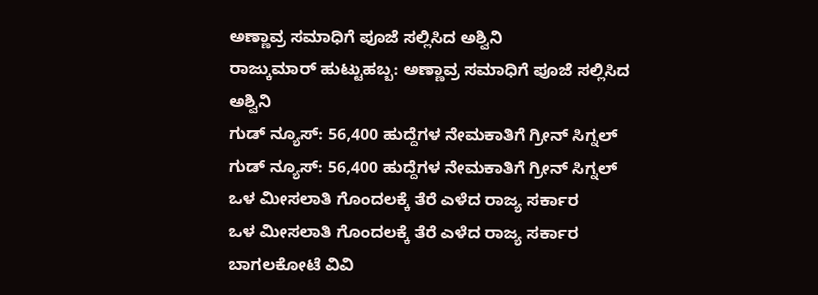ಅಣ್ಣಾವ್ರ ಸಮಾಧಿಗೆ ಪೂಜೆ ಸಲ್ಲಿಸಿದ ಅಶ್ವಿನಿ
ರಾಜ್ಕುಮಾರ್ ಹುಟ್ಟುಹಬ್ಬ: ಅಣ್ಣಾವ್ರ ಸಮಾಧಿಗೆ ಪೂಜೆ ಸಲ್ಲಿಸಿದ ಅಶ್ವಿನಿ
ಗುಡ್ ನ್ಯೂಸ್: 56,400 ಹುದ್ದೆಗಳ ನೇಮಕಾತಿಗೆ ಗ್ರೀನ್ ಸಿಗ್ನಲ್
ಗುಡ್ ನ್ಯೂಸ್: 56,400 ಹುದ್ದೆಗಳ ನೇಮಕಾತಿಗೆ ಗ್ರೀನ್ ಸಿಗ್ನಲ್
ಒಳ ಮೀಸಲಾತಿ ಗೊಂದಲಕ್ಕೆ ತೆರೆ ಎಳೆದ ರಾಜ್ಯ ಸರ್ಕಾರ
ಒಳ ಮೀಸಲಾತಿ ಗೊಂದಲಕ್ಕೆ ತೆರೆ ಎಳೆದ ರಾಜ್ಯ ಸರ್ಕಾರ
ಬಾಗಲಕೋಟೆ ವಿವಿ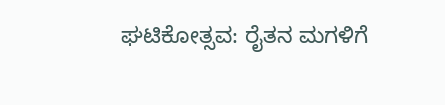ಘಟಿಕೋತ್ಸವ: ರೈತನ ಮಗಳಿಗೆ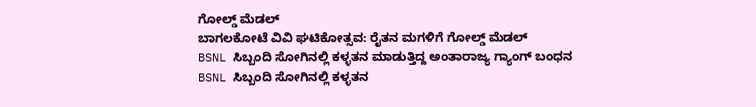ಗೋಲ್ಡ್ ಮೆಡಲ್
ಬಾಗಲಕೋಟೆ ವಿವಿ ಘಟಿಕೋತ್ಸವ: ರೈತನ ಮಗಳಿಗೆ ಗೋಲ್ಡ್ ಮೆಡಲ್
BSNL ಸಿಬ್ಬಂದಿ ಸೋಗಿನಲ್ಲಿ ಕಳ್ಳತನ ಮಾಡುತ್ತಿದ್ದ ಅಂತಾರಾಜ್ಯ ಗ್ಯಾಂಗ್ ಬಂಧನ
BSNL ಸಿಬ್ಬಂದಿ ಸೋಗಿನಲ್ಲಿ ಕಳ್ಳತನ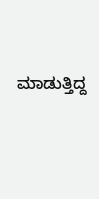ಮಾಡುತ್ತಿದ್ದ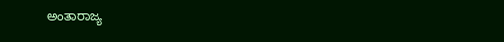ಅಂತಾರಾಜ್ಯ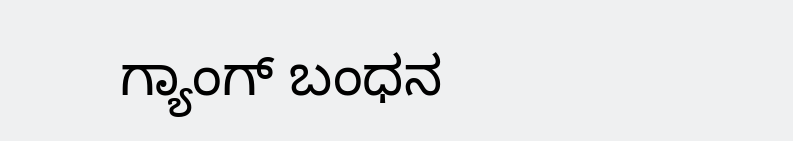ಗ್ಯಾಂಗ್ ಬಂಧನ